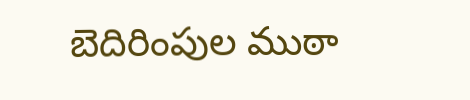బెదిరింపుల ముఠా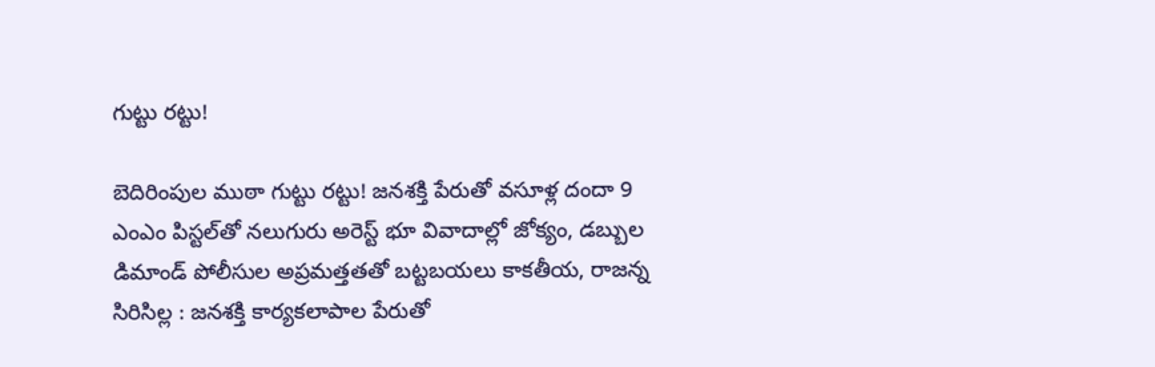గుట్టు రట్టు!

బెదిరింపుల ముఠా గుట్టు రట్టు! జనశక్తి పేరుతో వసూళ్ల దందా 9 ఎంఎం పిస్టల్‌తో నలుగురు అరెస్ట్ భూ వివాదాల్లో జోక్యం, డబ్బుల డిమాండ్ పోలీసుల అప్రమత్తతతో బట్టబయలు కాకతీయ, రాజన్న సిరిసిల్ల : జనశక్తి కార్యకలాపాల పేరుతో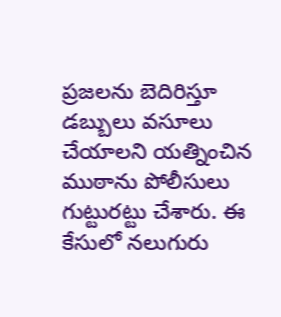ప్రజలను బెదిరిస్తూ డబ్బులు వసూలు చేయాలని యత్నించిన ముఠాను పోలీసులు గుట్టురట్టు చేశారు. ఈ కేసులో నలుగురు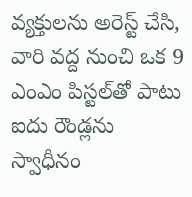వ్యక్తులను అరెస్ట్ చేసి, వారి వద్ద నుంచి ఒక 9 ఎంఎం పిస్టల్‌తో పాటు ఐదు రౌండ్లను స్వాధీనం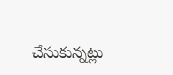చేసుకున్నట్లు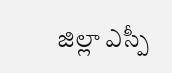జిల్లా ఎస్పీ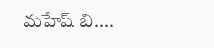మహేష్ బి....